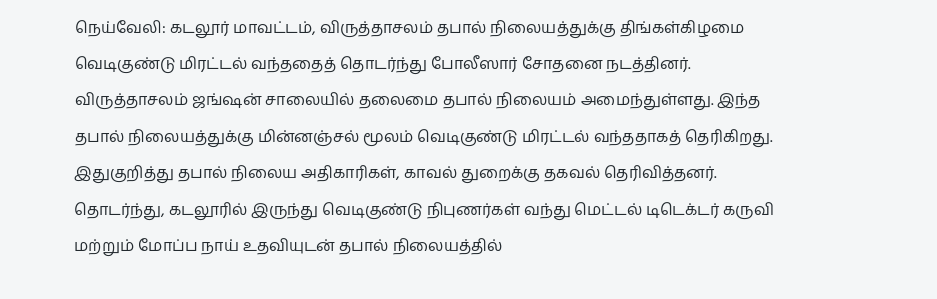நெய்வேலி: கடலூர் மாவட்டம், விருத்தாசலம் தபால் நிலையத்துக்கு திங்கள்கிழமை வெடிகுண்டு மிரட்டல் வந்ததைத் தொடர்ந்து போலீஸார் சோதனை நடத்தினர்.
விருத்தாசலம் ஜங்ஷன் சாலையில் தலைமை தபால் நிலையம் அமைந்துள்ளது. இந்த தபால் நிலையத்துக்கு மின்னஞ்சல் மூலம் வெடிகுண்டு மிரட்டல் வந்ததாகத் தெரிகிறது. இதுகுறித்து தபால் நிலைய அதிகாரிகள், காவல் துறைக்கு தகவல் தெரிவித்தனர்.
தொடர்ந்து, கடலூரில் இருந்து வெடிகுண்டு நிபுணர்கள் வந்து மெட்டல் டிடெக்டர் கருவி மற்றும் மோப்ப நாய் உதவியுடன் தபால் நிலையத்தில்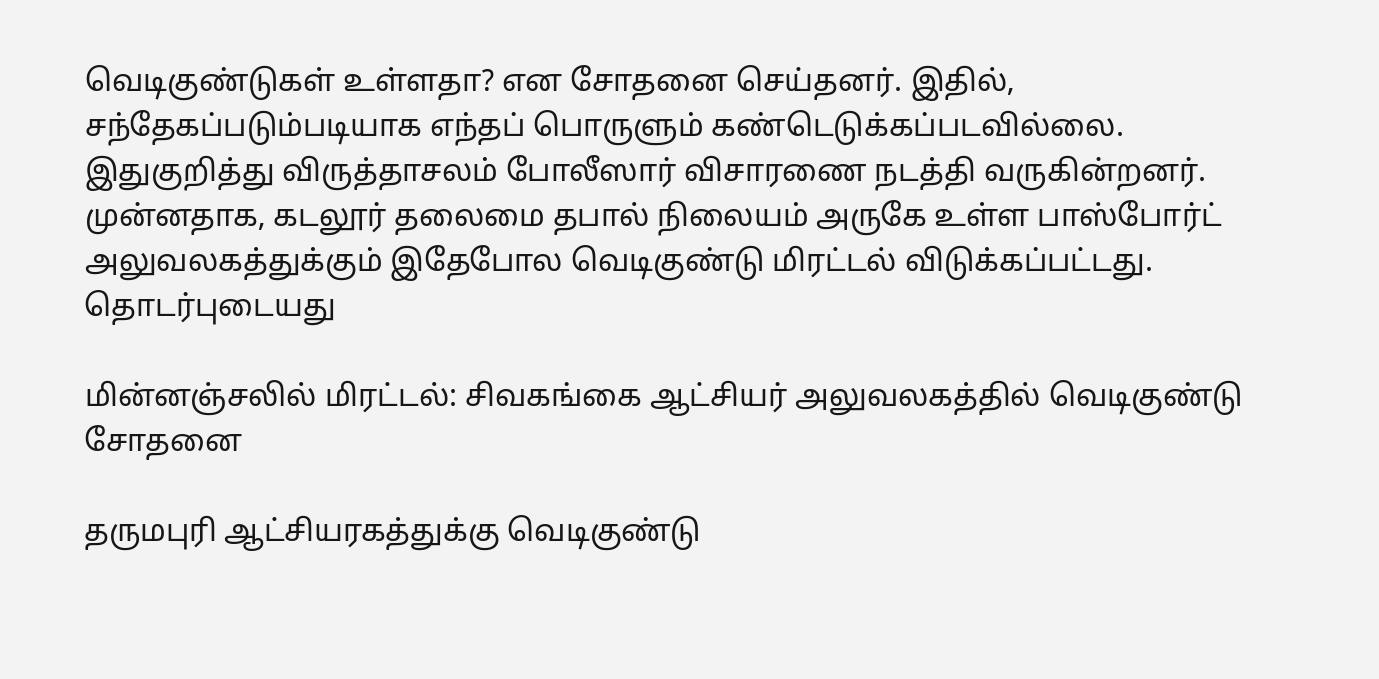வெடிகுண்டுகள் உள்ளதா? என சோதனை செய்தனர். இதில், சந்தேகப்படும்படியாக எந்தப் பொருளும் கண்டெடுக்கப்படவில்லை. இதுகுறித்து விருத்தாசலம் போலீஸார் விசாரணை நடத்தி வருகின்றனர்.
முன்னதாக, கடலூர் தலைமை தபால் நிலையம் அருகே உள்ள பாஸ்போர்ட் அலுவலகத்துக்கும் இதேபோல வெடிகுண்டு மிரட்டல் விடுக்கப்பட்டது.
தொடர்புடையது

மின்னஞ்சலில் மிரட்டல்: சிவகங்கை ஆட்சியர் அலுவலகத்தில் வெடிகுண்டு சோதனை

தருமபுரி ஆட்சியரகத்துக்கு வெடிகுண்டு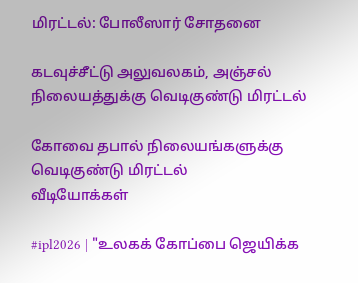மிரட்டல்: போலீஸார் சோதனை

கடவுச்சீட்டு அலுவலகம், அஞ்சல் நிலையத்துக்கு வெடிகுண்டு மிரட்டல்

கோவை தபால் நிலையங்களுக்கு வெடிகுண்டு மிரட்டல்
வீடியோக்கள்

#ipl2026 | "உலகக் கோப்பை ஜெயிக்க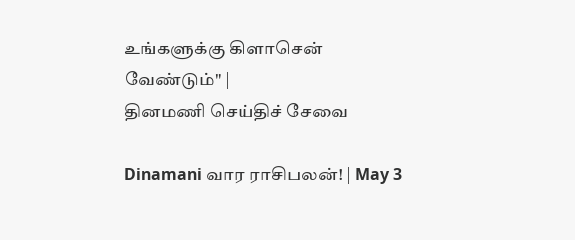உங்களுக்கு கிளாசென் வேண்டும்" |
தினமணி செய்திச் சேவை

Dinamani வார ராசிபலன்! | May 3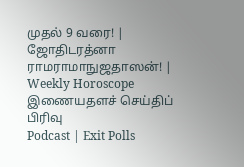முதல் 9 வரை! | ஜோதிடரத்னா ராமராமாநுஜதாஸன்! | Weekly Horoscope
இணையதளச் செய்திப் பிரிவு
Podcast | Exit Polls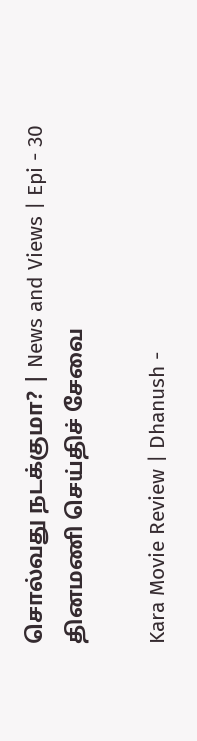சொல்வது நடக்குமா? | News and Views | Epi - 30
தினமணி செய்திச் சேவை

Kara Movie Review | Dhanush -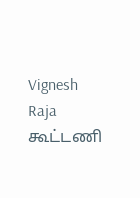Vignesh Raja கூட்டணி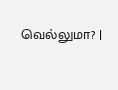வெல்லுமா? |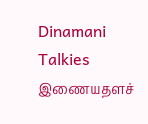Dinamani Talkies
இணையதளச்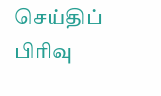செய்திப் பிரிவு